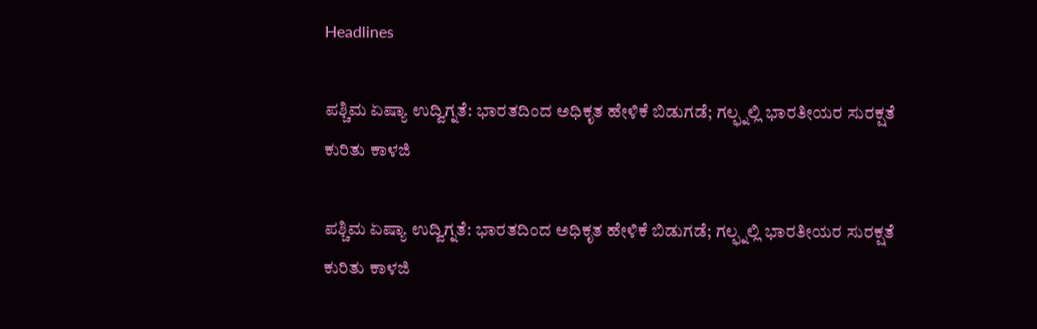Headlines

ಪಶ್ಚಿಮ ಏಷ್ಯಾ ಉದ್ವಿಗ್ನತೆ: ಭಾರತದಿಂದ ಅಧಿಕೃತ ಹೇಳಿಕೆ ಬಿಡುಗಡೆ; ಗಲ್ಫ್ನಲ್ಲಿ ಭಾರತೀಯರ ಸುರಕ್ಷತೆ ಕುರಿತು ಕಾಳಜಿ

ಪಶ್ಚಿಮ ಏಷ್ಯಾ ಉದ್ವಿಗ್ನತೆ: ಭಾರತದಿಂದ ಅಧಿಕೃತ ಹೇಳಿಕೆ ಬಿಡುಗಡೆ; ಗಲ್ಫ್ನಲ್ಲಿ ಭಾರತೀಯರ ಸುರಕ್ಷತೆ ಕುರಿತು ಕಾಳಜಿ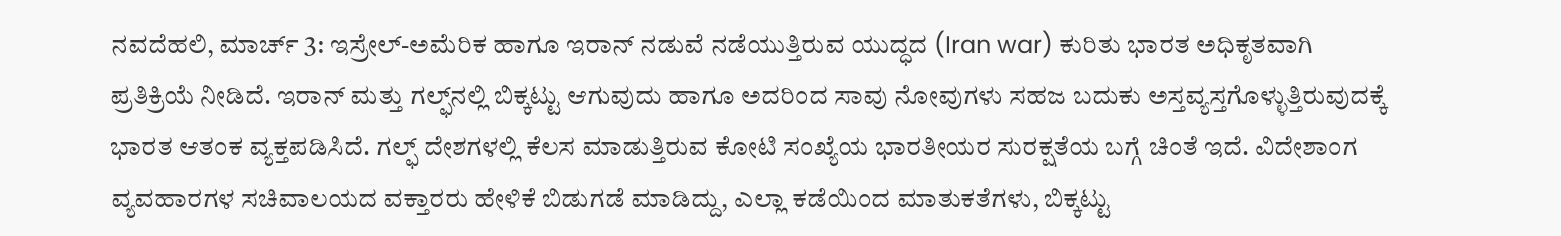ನವದೆಹಲಿ, ಮಾರ್ಚ್ 3: ಇಸ್ರೇಲ್-ಅಮೆರಿಕ ಹಾಗೂ ಇರಾನ್ ನಡುವೆ ನಡೆಯುತ್ತಿರುವ ಯುದ್ಧದ (Iran war) ಕುರಿತು ಭಾರತ ಅಧಿಕೃತವಾಗಿ ಪ್ರತಿಕ್ರಿಯೆ ನೀಡಿದೆ. ಇರಾನ್ ಮತ್ತು ಗಲ್ಫ್‌ನಲ್ಲಿ ಬಿಕ್ಕಟ್ಟು ಆಗುವುದು ಹಾಗೂ ಅದರಿಂದ ಸಾವು ನೋವುಗಳು ಸಹಜ ಬದುಕು ಅಸ್ತವ್ಯಸ್ತಗೊಳ್ಳುತ್ತಿರುವುದಕ್ಕೆ ಭಾರತ ಆತಂಕ ವ್ಯಕ್ತಪಡಿಸಿದೆ. ಗಲ್ಫ್ ದೇಶಗಳಲ್ಲಿ ಕೆಲಸ ಮಾಡುತ್ತಿರುವ ಕೋಟಿ ಸಂಖ್ಯೆಯ ಭಾರತೀಯರ ಸುರಕ್ಷತೆಯ ಬಗ್ಗೆ ಚಿಂತೆ ಇದೆ. ವಿದೇಶಾಂಗ ವ್ಯವಹಾರಗಳ ಸಚಿವಾಲಯದ ವಕ್ತಾರರು ಹೇಳಿಕೆ ಬಿಡುಗಡೆ ಮಾಡಿದ್ದು, ಎಲ್ಲಾ ಕಡೆಯಿಂದ ಮಾತುಕತೆಗಳು, ಬಿಕ್ಕಟ್ಟು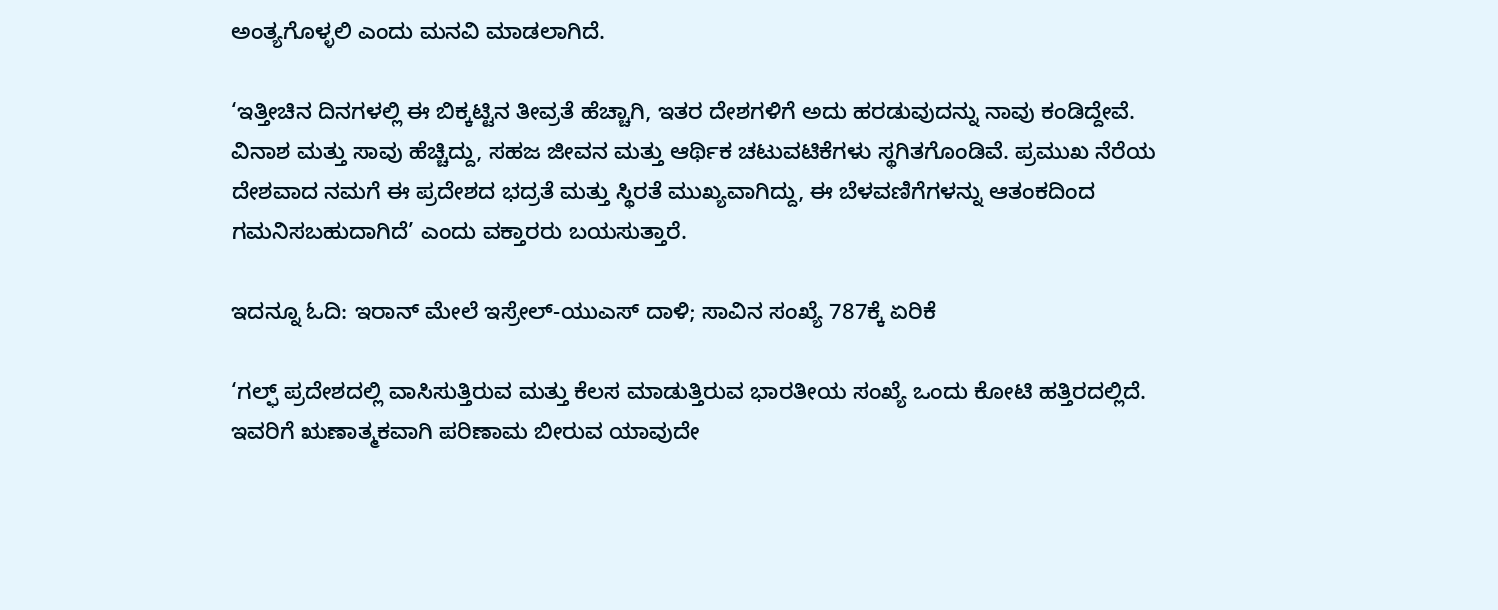ಅಂತ್ಯಗೊಳ್ಳಲಿ ಎಂದು ಮನವಿ ಮಾಡಲಾಗಿದೆ.

‘ಇತ್ತೀಚಿನ ದಿನಗಳಲ್ಲಿ ಈ ಬಿಕ್ಕಟ್ಟಿನ ತೀವ್ರತೆ ಹೆಚ್ಚಾಗಿ, ಇತರ ದೇಶಗಳಿಗೆ ಅದು ಹರಡುವುದನ್ನು ನಾವು ಕಂಡಿದ್ದೇವೆ. ವಿನಾಶ ಮತ್ತು ಸಾವು ಹೆಚ್ಚಿದ್ದು, ಸಹಜ ಜೀವನ ಮತ್ತು ಆರ್ಥಿಕ ಚಟುವಟಿಕೆಗಳು ಸ್ಥಗಿತಗೊಂಡಿವೆ. ಪ್ರಮುಖ ನೆರೆಯ ದೇಶವಾದ ನಮಗೆ ಈ ಪ್ರದೇಶದ ಭದ್ರತೆ ಮತ್ತು ಸ್ಥಿರತೆ ಮುಖ್ಯವಾಗಿದ್ದು, ಈ ಬೆಳವಣಿಗೆಗಳನ್ನು ಆತಂಕದಿಂದ ಗಮನಿಸಬಹುದಾಗಿದೆ’ ಎಂದು ವಕ್ತಾರರು ಬಯಸುತ್ತಾರೆ.

ಇದನ್ನೂ ಓದಿ: ಇರಾನ್ ಮೇಲೆ ಇಸ್ರೇಲ್-ಯುಎಸ್ ದಾಳಿ; ಸಾವಿನ ಸಂಖ್ಯೆ 787ಕ್ಕೆ ಏರಿಕೆ

‘ಗಲ್ಫ್ ಪ್ರದೇಶದಲ್ಲಿ ವಾಸಿಸುತ್ತಿರುವ ಮತ್ತು ಕೆಲಸ ಮಾಡುತ್ತಿರುವ ಭಾರತೀಯ ಸಂಖ್ಯೆ ಒಂದು ಕೋಟಿ ಹತ್ತಿರದಲ್ಲಿದೆ. ಇವರಿಗೆ ಋಣಾತ್ಮಕವಾಗಿ ಪರಿಣಾಮ ಬೀರುವ ಯಾವುದೇ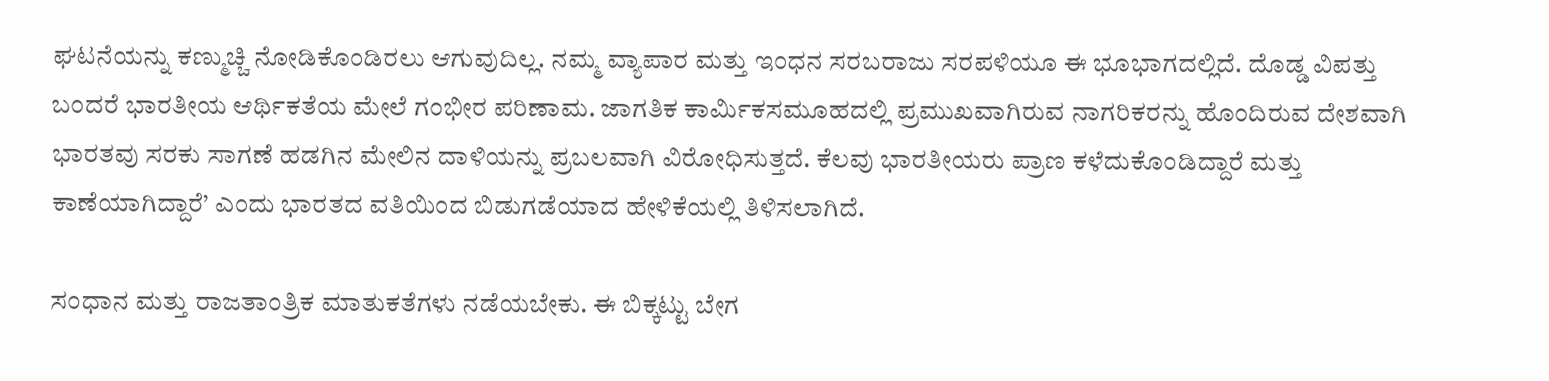ಘಟನೆಯನ್ನು ಕಣ್ಮುಚ್ಚಿ ನೋಡಿಕೊಂಡಿರಲು ಆಗುವುದಿಲ್ಲ. ನಮ್ಮ ವ್ಯಾಪಾರ ಮತ್ತು ಇಂಧನ ಸರಬರಾಜು ಸರಪಳಿಯೂ ಈ ಭೂಭಾಗದಲ್ಲಿದೆ. ದೊಡ್ಡ ವಿಪತ್ತು ಬಂದರೆ ಭಾರತೀಯ ಆರ್ಥಿಕತೆಯ ಮೇಲೆ ಗಂಭೀರ ಪರಿಣಾಮ. ಜಾಗತಿಕ ಕಾರ್ಮಿಕಸಮೂಹದಲ್ಲಿ ಪ್ರಮುಖವಾಗಿರುವ ನಾಗರಿಕರನ್ನು ಹೊಂದಿರುವ ದೇಶವಾಗಿ ಭಾರತವು ಸರಕು ಸಾಗಣೆ ಹಡಗಿನ ಮೇಲಿನ ದಾಳಿಯನ್ನು ಪ್ರಬಲವಾಗಿ ವಿರೋಧಿಸುತ್ತದೆ. ಕೆಲವು ಭಾರತೀಯರು ಪ್ರಾಣ ಕಳೆದುಕೊಂಡಿದ್ದಾರೆ ಮತ್ತು ಕಾಣೆಯಾಗಿದ್ದಾರೆ’ ಎಂದು ಭಾರತದ ವತಿಯಿಂದ ಬಿಡುಗಡೆಯಾದ ಹೇಳಿಕೆಯಲ್ಲಿ ತಿಳಿಸಲಾಗಿದೆ.

ಸಂಧಾನ ಮತ್ತು ರಾಜತಾಂತ್ರಿಕ ಮಾತುಕತೆಗಳು ನಡೆಯಬೇಕು. ಈ ಬಿಕ್ಕಟ್ಟು ಬೇಗ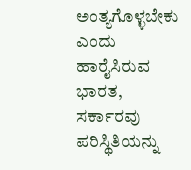ಅಂತ್ಯಗೊಳ್ಳಬೇಕು ಎಂದು ಹಾರೈಸಿರುವ ಭಾರತ, ಸರ್ಕಾರವು ಪರಿಸ್ಥಿತಿಯನ್ನು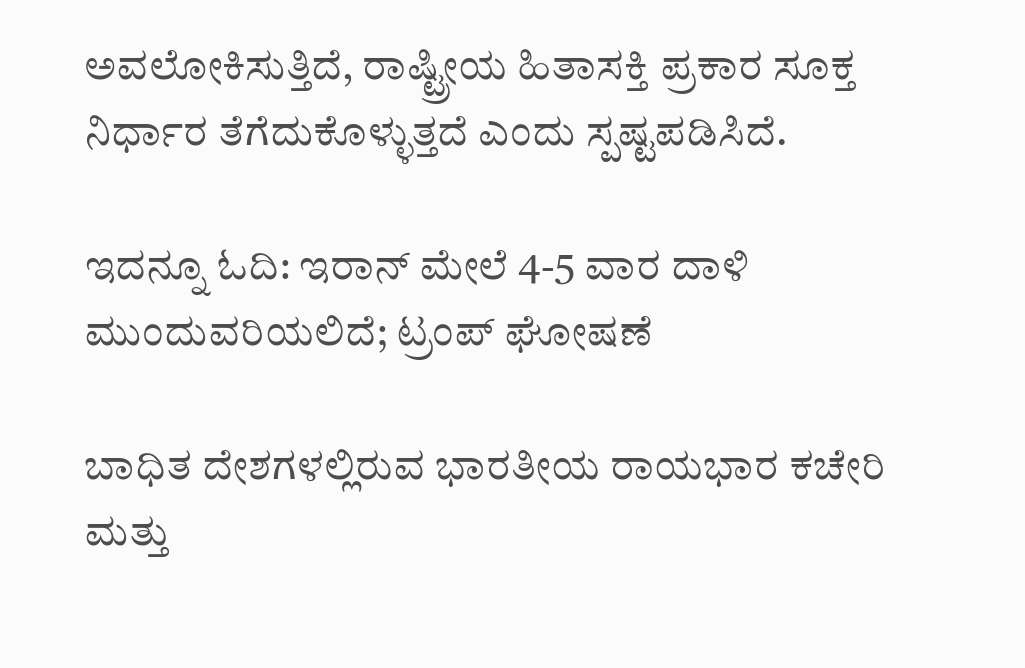ಅವಲೋಕಿಸುತ್ತಿದೆ, ರಾಷ್ಟ್ರೀಯ ಹಿತಾಸಕ್ತಿ ಪ್ರಕಾರ ಸೂಕ್ತ ನಿರ್ಧಾರ ತೆಗೆದುಕೊಳ್ಳುತ್ತದೆ ಎಂದು ಸ್ಪಷ್ಟಪಡಿಸಿದೆ.

ಇದನ್ನೂ ಓದಿ: ಇರಾನ್ ಮೇಲೆ 4-5 ವಾರ ದಾಳಿ ಮುಂದುವರಿಯಲಿದೆ; ಟ್ರಂಪ್ ಘೋಷಣೆ

ಬಾಧಿತ ದೇಶಗಳಲ್ಲಿರುವ ಭಾರತೀಯ ರಾಯಭಾರ ಕಚೇರಿ ಮತ್ತು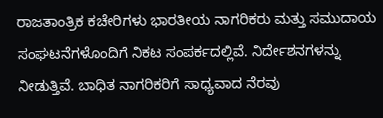ರಾಜತಾಂತ್ರಿಕ ಕಚೇರಿಗಳು ಭಾರತೀಯ ನಾಗರಿಕರು ಮತ್ತು ಸಮುದಾಯ ಸಂಘಟನೆಗಳೊಂದಿಗೆ ನಿಕಟ ಸಂಪರ್ಕದಲ್ಲಿವೆ. ನಿರ್ದೇಶನಗಳನ್ನು ನೀಡುತ್ತಿವೆ. ಬಾಧಿತ ನಾಗರಿಕರಿಗೆ ಸಾಧ್ಯವಾದ ನೆರವು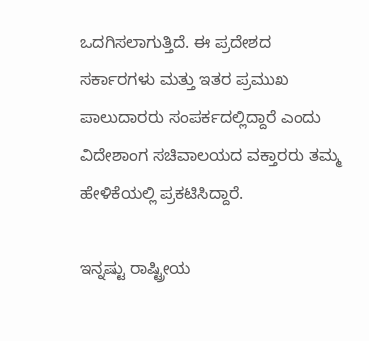ಒದಗಿಸಲಾಗುತ್ತಿದೆ. ಈ ಪ್ರದೇಶದ ಸರ್ಕಾರಗಳು ಮತ್ತು ಇತರ ಪ್ರಮುಖ ಪಾಲುದಾರರು ಸಂಪರ್ಕದಲ್ಲಿದ್ದಾರೆ ಎಂದು ವಿದೇಶಾಂಗ ಸಚಿವಾಲಯದ ವಕ್ತಾರರು ತಮ್ಮ ಹೇಳಿಕೆಯಲ್ಲಿ ಪ್ರಕಟಿಸಿದ್ದಾರೆ.

ಇನ್ನಷ್ಟು ರಾಷ್ಟ್ರೀಯ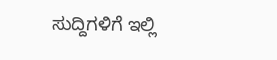ಸುದ್ದಿಗಳಿಗೆ ಇಲ್ಲಿ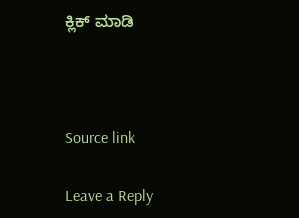ಕ್ಲಿಕ್ ಮಾಡಿ



Source link

Leave a Reply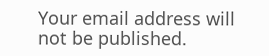Your email address will not be published.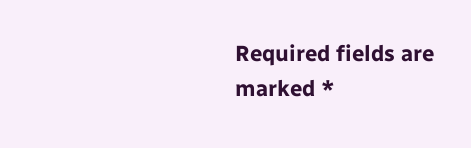Required fields are marked *